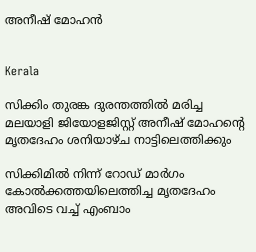അനീഷ് മോഹന്‍


Kerala

സിക്കിം തുരങ്ക ദുരന്തത്തിൽ മരിച്ച മലയാളി ജിയോളജിസ്റ്റ് അനീഷ് മോഹന്‍റെ മൃതദേഹം ശനിയാഴ്ച നാട്ടിലെത്തിക്കും

സിക്കിമിൽ നിന്ന് റോഡ് മാർഗം കോൽക്കത്തയിലെത്തിച്ച മൃതദേഹം അവിടെ വച്ച് എംബാം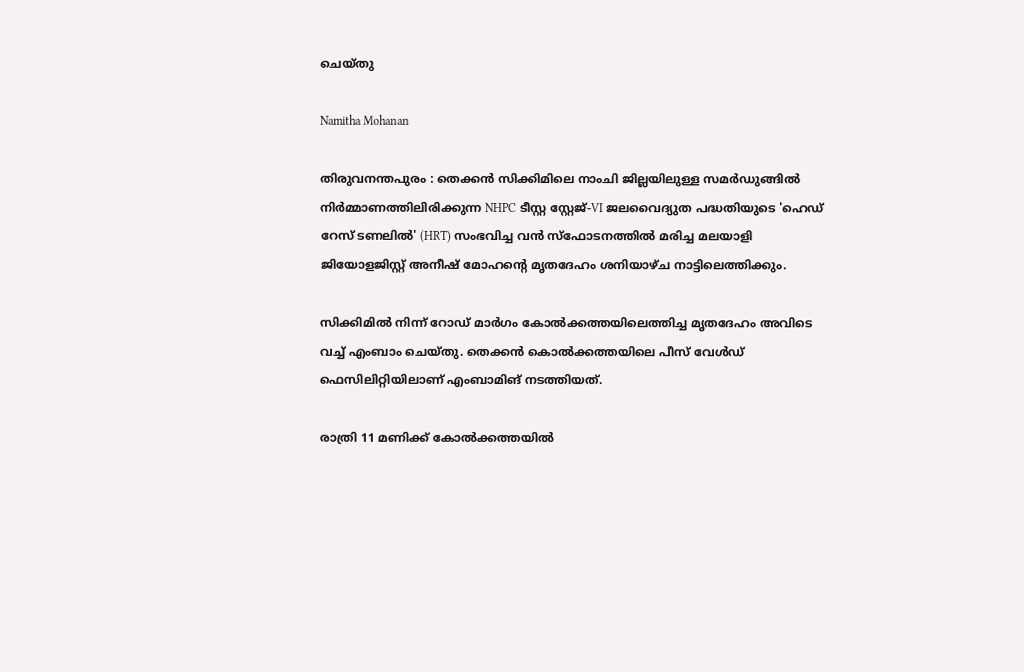ചെയ്തു

Namitha Mohanan

തിരുവനന്തപുരം : തെക്കൻ സിക്കിമിലെ നാംചി ജില്ലയിലുള്ള സമർഡുങ്ങിൽ നിർമ്മാണത്തിലിരിക്കുന്ന NHPC ടീസ്റ്റ സ്റ്റേജ്-VI ജലവൈദ്യുത പദ്ധതിയുടെ 'ഹെഡ് റേസ് ടണലിൽ' (HRT) സംഭവിച്ച വൻ സ്ഫോടനത്തിൽ മരിച്ച മലയാളി ജിയോളജിസ്റ്റ് അനീഷ് മോഹന്‍റെ മൃതദേഹം ശനിയാഴ്ച നാട്ടിലെത്തിക്കും.

സിക്കിമിൽ നിന്ന് റോഡ് മാർഗം കോൽക്കത്തയിലെത്തിച്ച മൃതദേഹം അവിടെ വച്ച് എംബാം ചെയ്തു. തെക്കൻ കൊൽക്കത്തയിലെ പീസ് വേൾഡ് ഫെസിലിറ്റിയിലാണ് എംബാമിങ് നടത്തിയത്.

രാത്രി 11 മണിക്ക് കോൽക്കത്തയിൽ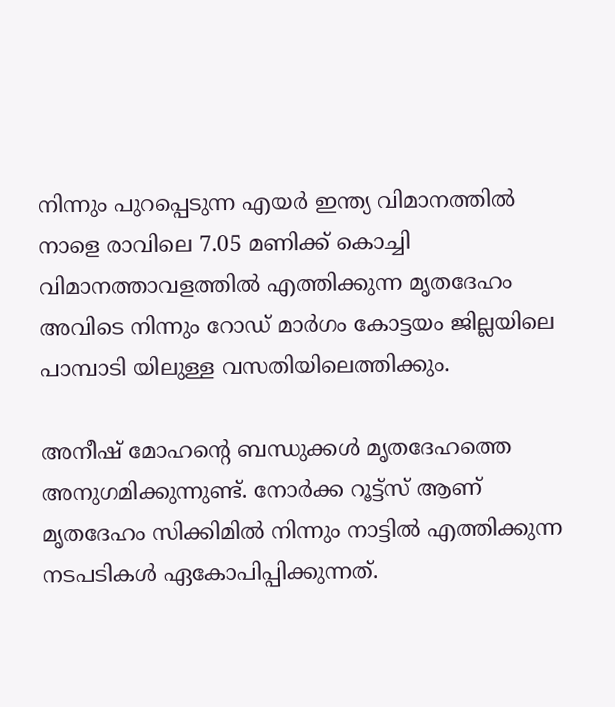നിന്നും പുറപ്പെടുന്ന എയർ ഇന്ത്യ വിമാനത്തിൽ നാളെ രാവിലെ 7.05 മണിക്ക് കൊച്ചി വിമാനത്താവളത്തിൽ എത്തിക്കുന്ന മൃതദേഹം അവിടെ നിന്നും റോഡ് മാർഗം കോട്ടയം ജില്ലയിലെ പാമ്പാടി യിലുള്ള വസതിയിലെത്തിക്കും.

അനീഷ് മോഹന്‍റെ ബന്ധുക്കള്‍ മൃതദേഹത്തെ അനുഗമിക്കുന്നുണ്ട്. നോർക്ക റൂട്ട്സ് ആണ് മൃതദേഹം സിക്കിമിൽ നിന്നും നാട്ടിൽ എത്തിക്കുന്ന നടപടികൾ ഏകോപിപ്പിക്കുന്നത്.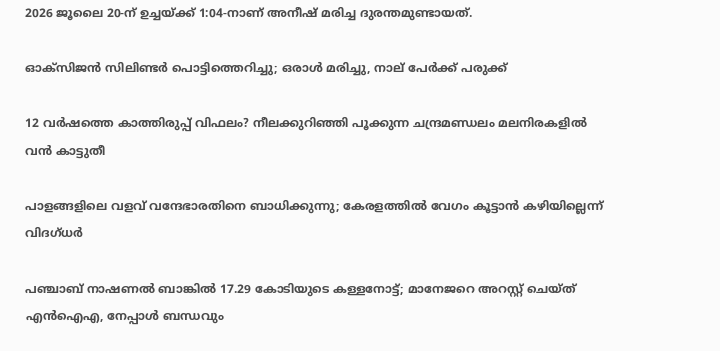2026 ജൂലൈ 20-ന് ഉച്ചയ്ക്ക് 1:04-നാണ് അനീഷ് മരിച്ച ദുരന്തമുണ്ടായത്.

ഓക്സിജൻ സിലിണ്ടർ പൊട്ടിത്തെറിച്ചു; ഒരാൾ മരിച്ചു, നാല് പേർക്ക് പരുക്ക്

12 വർഷത്തെ കാത്തിരുപ്പ് വിഫലം? നീലക്കുറിഞ്ഞി പൂക്കുന്ന ചന്ദ്രമണ്ഡലം മലനിരകളിൽ വൻ കാട്ടുതീ

പാളങ്ങളിലെ വളവ് വന്ദേഭാരതിനെ ബാധിക്കുന്നു; കേരളത്തിൽ വേഗം കൂട്ടാൻ കഴിയില്ലെന്ന് വിദഗ്ധർ

പഞ്ചാബ് നാഷണൽ ബാങ്കിൽ 17.29 കോടിയുടെ കള്ളനോട്ട്; മാനേജറെ അറസ്റ്റ് ചെയ്ത് എൻഐഎ, നേപ്പാൾ ബന്ധവും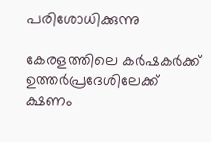പരിശോധിക്കുന്നു

കേരളത്തിലെ കർഷകർക്ക് ഉത്തർപ്രദേശിലേക്ക് ക്ഷണം